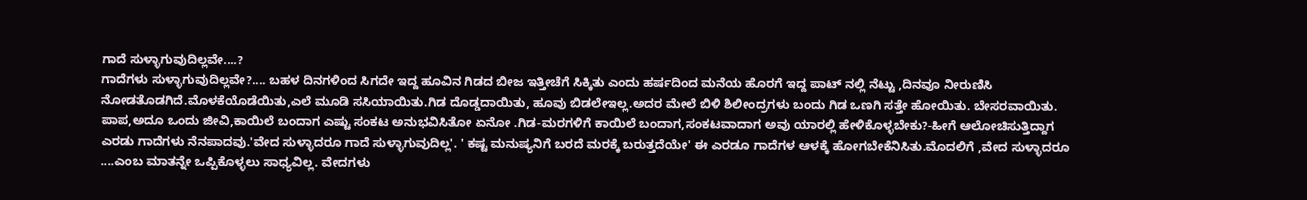ಗಾದೆ ಸುಳ್ಳಾಗುವುದಿಲ್ಲವೇ....?
ಗಾದೆಗಳು ಸುಳ್ಳಾಗುವುದಿಲ್ಲವೇ?.... ಬಹಳ ದಿನಗಳಿಂದ ಸಿಗದೇ ಇದ್ದ ಹೂವಿನ ಗಿಡದ ಬೀಜ ಇತ್ತೀಚೆಗೆ ಸಿಕ್ಕಿತು ಎಂದು ಹರ್ಷದಿಂದ ಮನೆಯ ಹೊರಗೆ ಇದ್ದ ಪಾಟ್ ನಲ್ಲಿ ನೆಟ್ಟು ,ದಿನವೂ ನೀರುಣಿಸಿ ನೋಡತೊಡಗಿದೆ.ಮೊಳಕೆಯೊಡೆಯಿತು,ಎಲೆ ಮೂಡಿ ಸಸಿಯಾಯಿತು.ಗಿಡ ದೊಡ್ಡದಾಯಿತು, ಹೂವು ಬಿಡಲೇಇಲ್ಲ.ಅದರ ಮೇಲೆ ಬಿಳಿ ಶಿಲೀಂದ್ರಗಳು ಬಂದು ಗಿಡ ಒಣಗಿ ಸತ್ತೇ ಹೋಯಿತು. ಬೇಸರವಾಯಿತು. ಪಾಪ,ಅದೂ ಒಂದು ಜೀವಿ,ಕಾಯಿಲೆ ಬಂದಾಗ ಎಷ್ಟು ಸಂಕಟ ಅನುಭವಿಸಿತೋ ಏನೋ .ಗಿಡ-ಮರಗಳಿಗೆ ಕಾಯಿಲೆ ಬಂದಾಗ,ಸಂಕಟವಾದಾಗ ಅವು ಯಾರಲ್ಲಿ ಹೇಳಿಕೊಳ್ಳಬೇಕು?-ಹೀಗೆ ಆಲೋಚಿಸುತ್ತಿದ್ದಾಗ ಎರಡು ಗಾದೆಗಳು ನೆನಪಾದವು.'ವೇದ ಸುಳ್ಳಾದರೂ ಗಾದೆ ಸುಳ್ಳಾಗುವುದಿಲ್ಲ'. ' ಕಷ್ಟ ಮನುಷ್ಯನಿಗೆ ಬರದೆ ಮರಕ್ಕೆ ಬರುತ್ತದೆಯೇ' ಈ ಎರಡೂ ಗಾದೆಗಳ ಆಳಕ್ಕೆ ಹೋಗಬೇಕೆನಿಸಿತು.ಮೊದಲಿಗೆ ,ವೇದ ಸುಳ್ಳಾದರೂ ....ಎಂಬ ಮಾತನ್ನೇ ಒಪ್ಪಿಕೊಳ್ಳಲು ಸಾಧ್ಯವಿಲ್ಲ. ವೇದಗಳು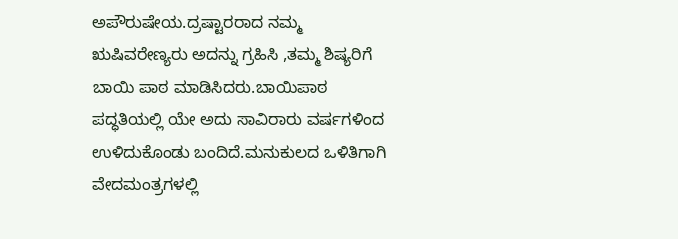ಅಪೌರುಷೇಯ.ದ್ರಷ್ಟಾರರಾದ ನಮ್ಮ ಋಷಿವರೇಣ್ಯರು ಅದನ್ನು ಗ್ರಹಿಸಿ ,ತಮ್ಮ ಶಿಷ್ಯರಿಗೆ ಬಾಯಿ ಪಾಠ ಮಾಡಿಸಿದರು.ಬಾಯಿಪಾಠ ಪದ್ಧತಿಯಲ್ಲಿ ಯೇ ಅದು ಸಾವಿರಾರು ವರ್ಷಗಳಿಂದ ಉಳಿದುಕೊಂಡು ಬಂದಿದೆ.ಮನುಕುಲದ ಒಳಿತಿಗಾಗಿ ವೇದಮಂತ್ರಗಳಲ್ಲಿ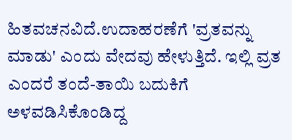ಹಿತವಚನವಿದೆ.ಉದಾಹರಣೆಗೆ 'ವ್ರತವನ್ನು ಮಾಡು' ಎಂದು ವೇದವು ಹೇಳುತ್ತಿದೆ. ಇಲ್ಲಿ ವ್ರತ ಎಂದರೆ ತಂದೆ-ತಾಯಿ ಬದುಕಿಗೆ ಅಳವಡಿಸಿಕೊಂಡಿದ್ದ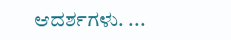ಆದರ್ಶಗಳು. ...